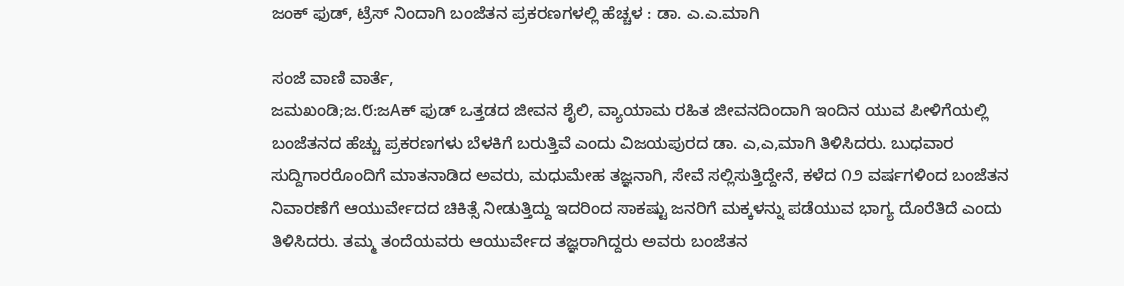ಜಂಕ್ ಫುಡ್, ಟ್ರೆಸ್ ನಿಂದಾಗಿ ಬಂಜೆತನ ಪ್ರಕರಣಗಳಲ್ಲಿ ಹೆಚ್ಚಳ : ಡಾ. ಎ.ಎ.ಮಾಗಿ

ಸಂಜೆ ವಾಣಿ ವಾರ್ತೆ,
ಜಮಖಂಡಿ;ಜ.೮:ಜAಕ್ ಫುಡ್ ಒತ್ತಡದ ಜೀವನ ಶೈಲಿ, ವ್ಯಾಯಾಮ ರಹಿತ ಜೀವನದಿಂದಾಗಿ ಇಂದಿನ ಯುವ ಪೀಳಿಗೆಯಲ್ಲಿ ಬಂಜೆತನದ ಹೆಚ್ಚು ಪ್ರಕರಣಗಳು ಬೆಳಕಿಗೆ ಬರುತ್ತಿವೆ ಎಂದು ವಿಜಯಪುರದ ಡಾ. ಎ,ಎ,ಮಾಗಿ ತಿಳಿಸಿದರು. ಬುಧವಾರ ಸುದ್ದಿಗಾರರೊಂದಿಗೆ ಮಾತನಾಡಿದ ಅವರು, ಮಧುಮೇಹ ತಜ್ಞನಾಗಿ, ಸೇವೆ ಸಲ್ಲಿಸುತ್ತಿದ್ದೇನೆ, ಕಳೆದ ೧೨ ವರ್ಷಗಳಿಂದ ಬಂಜೆತನ ನಿವಾರಣೆಗೆ ಆಯುರ್ವೇದದ ಚಿಕಿತ್ಸೆ ನೀಡುತ್ತಿದ್ದು ಇದರಿಂದ ಸಾಕಷ್ಟು ಜನರಿಗೆ ಮಕ್ಕಳನ್ನು ಪಡೆಯುವ ಭಾಗ್ಯ ದೊರೆತಿದೆ ಎಂದು ತಿಳಿಸಿದರು. ತಮ್ಮ ತಂದೆಯವರು ಆಯುರ್ವೇದ ತಜ್ಞರಾಗಿದ್ದರು ಅವರು ಬಂಜೆತನ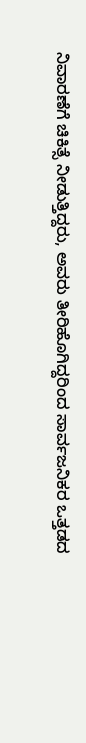ನಿವಾರಣೆಗೆ ಚಿಕಿತ್ಸೆ ನೀಡುತ್ತಿದ್ದರು, ಅವರು ತೀರಿಹೊಗಿದ್ದರಿಂದ ಸಾರ್ವಜನಿಕರ ಒತ್ತಡದ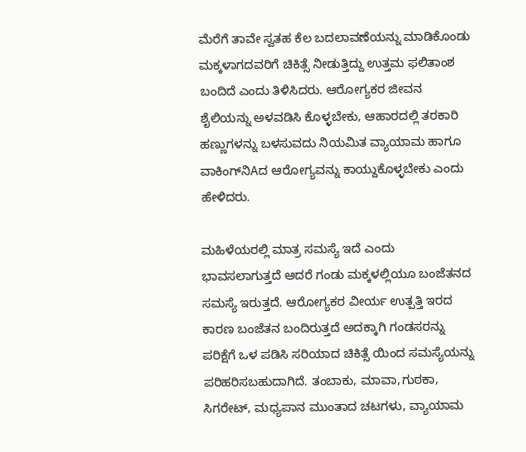ಮೆರೆಗೆ ತಾವೇ ಸ್ವತಹ ಕೆಲ ಬದಲಾವಣೆಯನ್ನು ಮಾಡಿಕೊಂಡು ಮಕ್ಕಳಾಗದವರಿಗೆ ಚಿಕಿತ್ಸೆ ನೀಡುತ್ತಿದ್ದು ಉತ್ತಮ ಫಲಿತಾಂಶ ಬಂದಿದೆ ಎಂದು ತಿಳಿಸಿದರು. ಆರೋಗ್ಯಕರ ಜೀವನ ಶೈಲಿಯನ್ನು ಅಳವಡಿಸಿ ಕೊಳ್ಳಬೇಕು, ಆಹಾರದಲ್ಲಿ ತರಕಾರಿ ಹಣ್ಣುಗಳನ್ನು ಬಳಸುವದು ನಿಯಮಿತ ವ್ಯಾಯಾಮ ಹಾಗೂ ವಾಕಿಂಗ್‌ನಿAದ ಆರೋಗ್ಯವನ್ನು ಕಾಯ್ದುಕೊಳ್ಳಬೇಕು ಎಂದು ಹೇಳಿದರು.

ಮಹಿಳೆಯರಲ್ಲಿ ಮಾತ್ರ ಸಮಸ್ಯೆ ಇದೆ ಎಂದು ಭಾವಸಲಾಗುತ್ತದೆ ಆದರೆ ಗಂಡು ಮಕ್ಕಳಲ್ಲಿಯೂ ಬಂಜೆತನದ ಸಮಸ್ಯೆ ಇರುತ್ತದೆ. ಆರೋಗ್ಯಕರ ವೀರ್ಯ ಉತ್ಪತ್ತಿ ಇರದ ಕಾರಣ ಬಂಜೆತನ ಬಂದಿರುತ್ತದೆ ಅದಕ್ಕಾಗಿ ಗಂಡಸರನ್ನು ಪರಿಕ್ಷೆಗೆ ಒಳ ಪಡಿಸಿ ಸರಿಯಾದ ಚಿಕಿತ್ಸೆ ಯಿಂದ ಸಮಸ್ಯೆಯನ್ನು ಪರಿಹರಿಸಬಹುದಾಗಿದೆ. ತಂಬಾಕು, ಮಾವಾ,ಗುಠಕಾ, ಸಿಗರೇಟ್, ಮಧ್ಯಪಾನ ಮುಂತಾದ ಚಟಗಳು, ವ್ಯಾಯಾಮ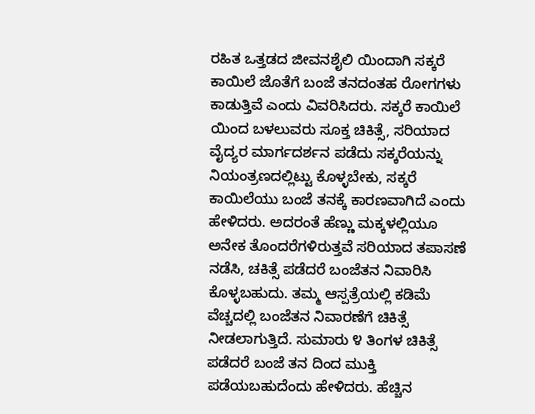ರಹಿತ ಒತ್ತಡದ ಜೀವನಶೈಲಿ ಯಿಂದಾಗಿ ಸಕ್ಕರೆ ಕಾಯಿಲೆ ಜೊತೆಗೆ ಬಂಜೆ ತನದಂತಹ ರೋಗಗಳು ಕಾಡುತ್ತಿವೆ ಎಂದು ವಿವರಿಸಿದರು. ಸಕ್ಕರೆ ಕಾಯಿಲೆ ಯಿಂದ ಬಳಲುವರು ಸೂಕ್ತ ಚಿಕಿತ್ಸೆ, ಸರಿಯಾದ ವೈದ್ಯರ ಮಾರ್ಗದರ್ಶನ ಪಡೆದು ಸಕ್ಕರೆಯನ್ನು ನಿಯಂತ್ರಣದಲ್ಲಿಟ್ಟು ಕೊಳ್ಳಬೇಕು, ಸಕ್ಕರೆ ಕಾಯಿಲೆಯು ಬಂಜೆ ತನಕ್ಕೆ ಕಾರಣವಾಗಿದೆ ಎಂದು ಹೇಳಿದರು. ಅದರಂತೆ ಹೆಣ್ಣು ಮಕ್ಕಳಲ್ಲಿಯೂ ಅನೇಕ ತೊಂದರೆಗಳಿರುತ್ತವೆ ಸರಿಯಾದ ತಪಾಸಣೆ ನಡೆಸಿ, ಚಕಿತ್ಸೆ ಪಡೆದರೆ ಬಂಜೆತನ ನಿವಾರಿಸಿ ಕೊಳ್ಳಬಹುದು. ತಮ್ಮ ಆಸ್ಪತ್ರೆಯಲ್ಲಿ ಕಡಿಮೆ ವೆಚ್ಚದಲ್ಲಿ ಬಂಜೆತನ ನಿವಾರಣೆಗೆ ಚಿಕಿತ್ಸೆ ನೀಡಲಾಗುತ್ತಿದೆ. ಸುಮಾರು ೪ ತಿಂಗಳ ಚಿಕಿತ್ಸೆ ಪಡೆದರೆ ಬಂಜೆ ತನ ದಿಂದ ಮುಕ್ತಿ ಪಡೆಯಬಹುದೆಂದು ಹೇಳಿದರು. ಹೆಚ್ಚಿನ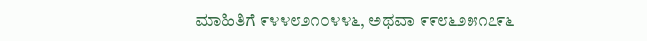ಮಾಹಿತಿಗೆ ೯೪೪೮೨೧೦೪೪೬, ಅಥವಾ ೯೯೮೬೨೫೧೭೯೬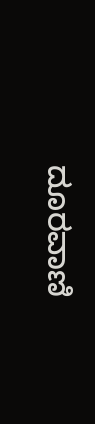ದೂರವಾಣಿ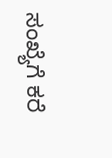ಸಂಖ್ಯೆಗೆ ಕರೆ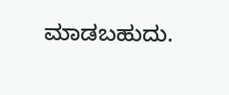ಮಾಡಬಹುದು.